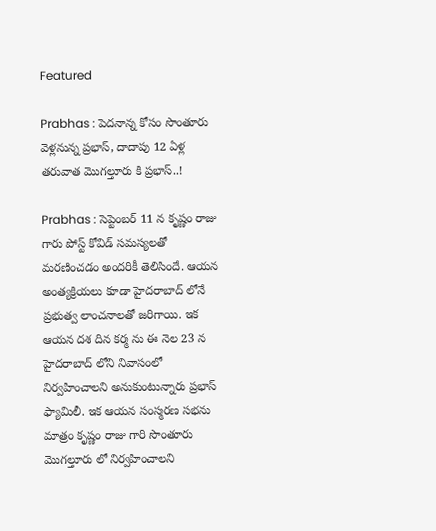Featured

Prabhas : పెదనాన్న కోసం సొంతూరు వెళ్లనున్న ప్రభాస్, దాదాపు 12 ఏళ్ల తరువాత మొగల్తూరు కి ప్రభాస్..!

Prabhas : సెప్టెంబర్ 11 న కృష్ణం రాజు గారు పోస్ట్ కోవిడ్ సమస్యలతో మరణించడం అందరికీ తెలిసిందే. ఆయన అంత్యక్రియలు కూడా హైదరాబాద్ లోనే ప్రభుత్వ లాంచనాలతో జరిగాయి. ఇక ఆయన దశ దిన కర్మ ను ఈ నెల 23 న హైదరాబాద్ లోని నివాసంలో నిర్వహించాలని అనుకుంటున్నారు ప్రభాస్ ఫ్యామిలీ. ఇక ఆయన సంస్మరణ సభను మాత్రం కృష్ణం రాజు గారి సొంతూరు మొగల్తూరు లో నిర్వహించాలని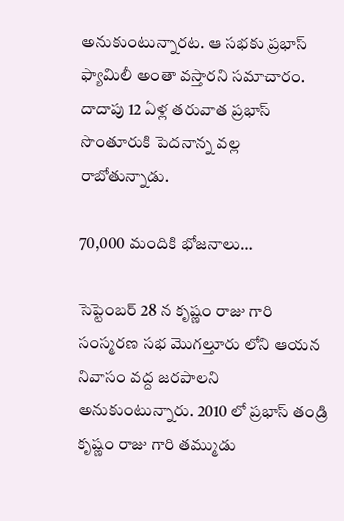అనుకుంటున్నారట. ఆ సభకు ప్రభాస్ ఫ్యామిలీ అంతా వస్తారని సమాచారం. దాదాపు 12 ఏళ్ల తరువాత ప్రభాస్ సొంతూరుకి పెదనాన్న వల్ల రాబోతున్నాడు.

70,000 మందికి భోజనాలు…

సెప్టెంబర్ 28 న కృష్ణం రాజు గారి సంస్మరణ సభ మొగల్తూరు లోని ఆయన నివాసం వద్ద జరపాలని అనుకుంటున్నారు. 2010 లో ప్రభాస్ తండ్రి కృష్ణం రాజు గారి తమ్ముడు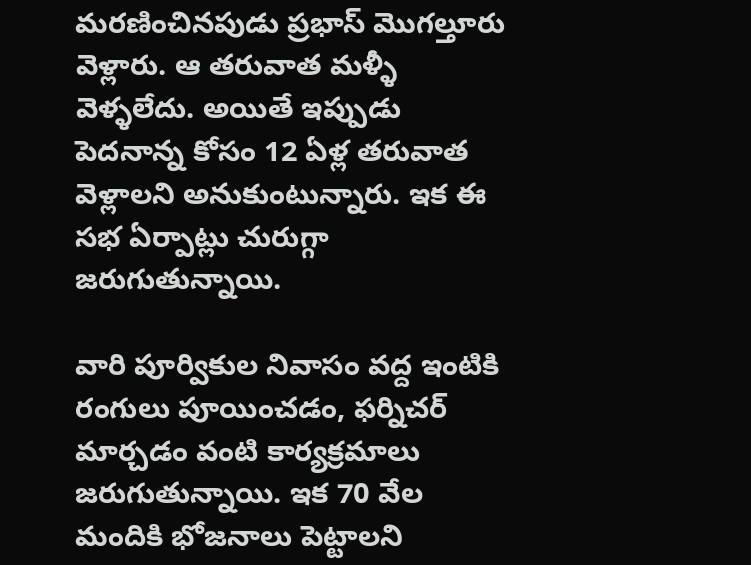మరణించినపుడు ప్రభాస్ మొగల్తూరు వెళ్లారు. ఆ తరువాత మళ్ళీ వెళ్ళలేదు. అయితే ఇప్పుడు పెదనాన్న కోసం 12 ఏళ్ల తరువాత వెళ్లాలని అనుకుంటున్నారు. ఇక ఈ సభ ఏర్పాట్లు చురుగ్గా జరుగుతున్నాయి.

వారి పూర్వికుల నివాసం వద్ద ఇంటికి రంగులు పూయించడం, ఫర్నిచర్ మార్చడం వంటి కార్యక్రమాలు జరుగుతున్నాయి. ఇక 70 వేల మందికి భోజనాలు పెట్టాలని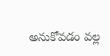అనుకోవడం వల్ల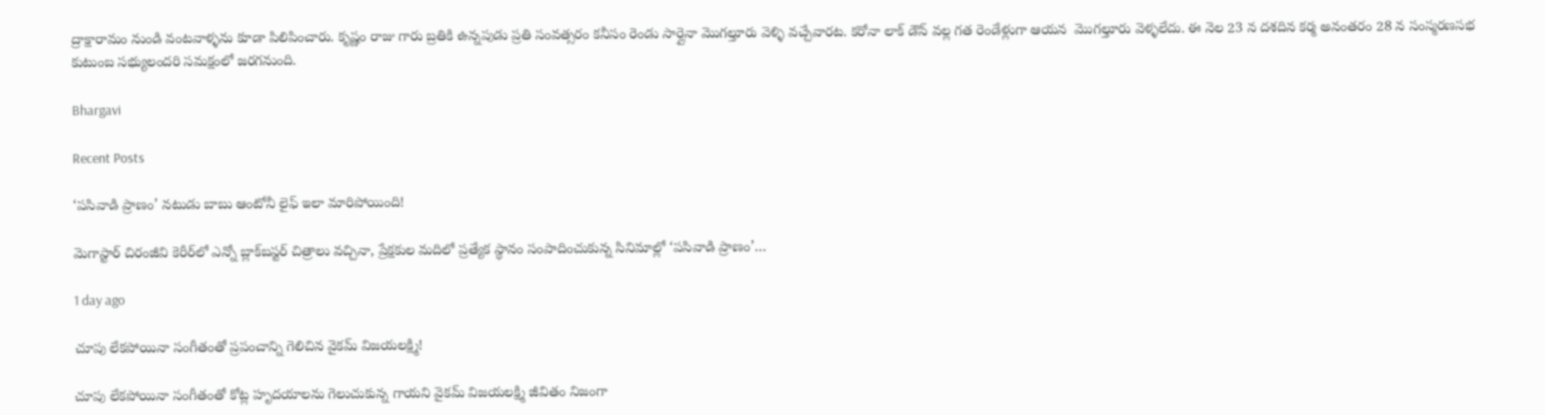ద్రాక్షారామం నుండి వంటవాళ్ళను కూడా పిలిపించారు. కృష్ణం రాజు గారు బ్రతికి ఉన్నపుడు ప్రతి సంవత్సరం కనీసం రెండు సార్లైనా మొగల్తూరు వెళ్ళి వచ్చేవారట. కరోనా లాక్ డౌన్ వల్ల గత రెండేళ్లుగా ఆయన  మొగల్తూరు వెళ్ళలేదు. ఈ నెల 23 న దశదిన కర్మ అనంతరం 28 న సంస్మరణసభ కుటుంబ సభ్యులందరి సమక్షంలో జరగనుంది.

Bhargavi

Recent Posts

‘పసివాడి ప్రాణం’ నటుడు బాబు ఆంటోనీ లైఫ్ ఇలా మారిపోయింది!

మెగాస్టార్ చిరంజీవి కెరీర్‌లో ఎన్నో బ్లాక్‌బస్టర్ చిత్రాలు వచ్చినా, ప్రేక్షకుల మదిలో ప్రత్యేక స్థానం సంపాదించుకున్న సినిమాల్లో ‘పసివాడి ప్రాణం’…

1 day ago

చూపు లేకపోయినా సంగీతంతో ప్రపంచాన్ని గెలిచిన వైకమ్ విజయలక్ష్మి!

చూపు లేకపోయినా సంగీతంతో కోట్ల హృదయాలను గెలుచుకున్న గాయని వైకమ్ విజయలక్ష్మి జీవితం నిజంగా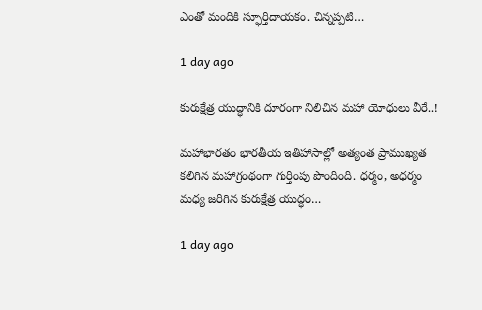ఎంతో మందికి స్ఫూర్తిదాయకం. చిన్నప్పటి…

1 day ago

కురుక్షేత్ర యుద్ధానికి దూరంగా నిలిచిన మహా యోధులు వీరే..!

మహాభారతం భారతీయ ఇతిహాసాల్లో అత్యంత ప్రాముఖ్యత కలిగిన మహాగ్రంథంగా గుర్తింపు పొందింది. ధర్మం, అధర్మం మధ్య జరిగిన కురుక్షేత్ర యుద్ధం…

1 day ago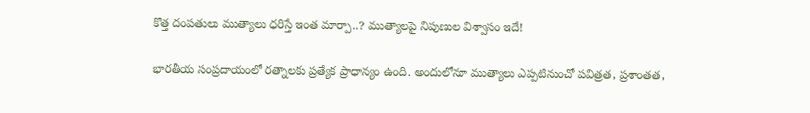కొత్త దంపతులు ముత్యాలు ధరిస్తే ఇంత మార్పా..? ముత్యాలపై నిపుణుల విశ్వాసం ఇదే!

భారతీయ సంప్రదాయంలో రత్నాలకు ప్రత్యేక ప్రాధాన్యం ఉంది. అందులోనూ ముత్యాలు ఎప్పటినుంచో పవిత్రత, ప్రశాంతత,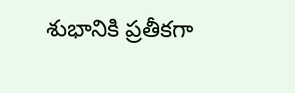శుభానికి ప్రతీకగా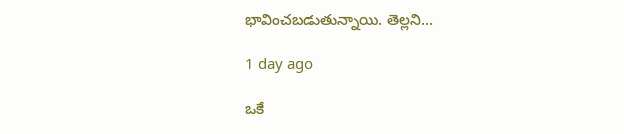భావించబడుతున్నాయి. తెల్లని…

1 day ago

ఒకే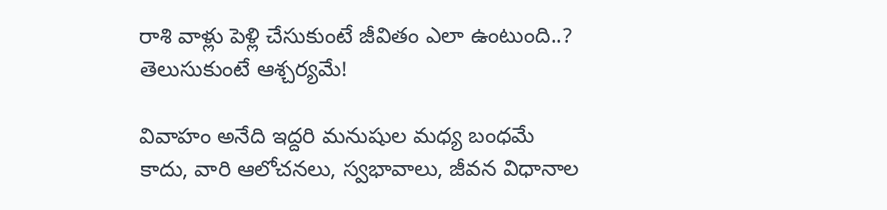రాశి వాళ్లు పెళ్లి చేసుకుంటే జీవితం ఎలా ఉంటుంది..? తెలుసుకుంటే ఆశ్చర్యమే!

వివాహం అనేది ఇద్దరి మనుషుల మధ్య బంధమే కాదు, వారి ఆలోచనలు, స్వభావాలు, జీవన విధానాల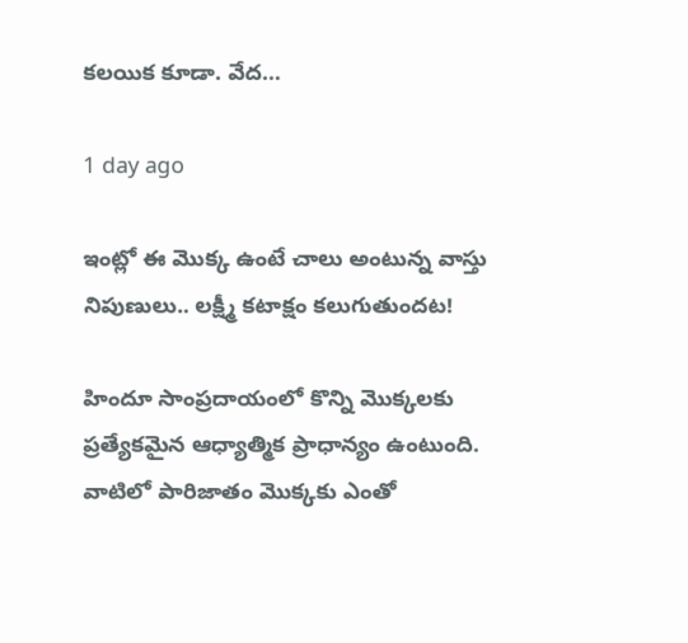కలయిక కూడా. వేద…

1 day ago

ఇంట్లో ఈ మొక్క ఉంటే చాలు అంటున్న వాస్తు నిపుణులు.. లక్ష్మీ కటాక్షం కలుగుతుందట!

హిందూ సాంప్రదాయంలో కొన్ని మొక్కలకు ప్రత్యేకమైన ఆధ్యాత్మిక ప్రాధాన్యం ఉంటుంది. వాటిలో పారిజాతం మొక్కకు ఎంతో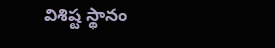విశిష్ట స్థానం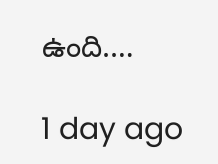ఉంది.…

1 day ago